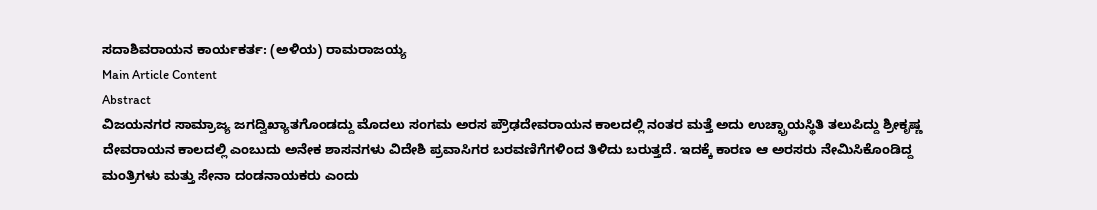ಸದಾಶಿವರಾಯನ ಕಾರ್ಯಕರ್ತ: (ಅಳಿಯ) ರಾಮರಾಜಯ್ಯ
Main Article Content
Abstract
ವಿಜಯನಗರ ಸಾಮ್ರಾಜ್ಯ ಜಗದ್ವಿಖ್ಯಾತಗೊಂಡದ್ದು ಮೊದಲು ಸಂಗಮ ಅರಸ ಪ್ರೌಢದೇವರಾಯನ ಕಾಲದಲ್ಲಿ ನಂತರ ಮತ್ತೆ ಅದು ಉಚ್ಛ್ರಾಯಸ್ಥಿತಿ ತಲುಪಿದ್ದು ಶ್ರೀಕೃಷ್ಣ ದೇವರಾಯನ ಕಾಲದಲ್ಲಿ ಎಂಬುದು ಅನೇಕ ಶಾಸನಗಳು ವಿದೇಶಿ ಪ್ರವಾಸಿಗರ ಬರವಣಿಗೆಗಳಿಂದ ತಿಳಿದು ಬರುತ್ತದೆ. ಇದಕ್ಕೆ ಕಾರಣ ಆ ಅರಸರು ನೇಮಿಸಿಕೊಂಡಿದ್ದ ಮಂತ್ರಿಗಳು ಮತ್ತು ಸೇನಾ ದಂಡನಾಯಕರು ಎಂದು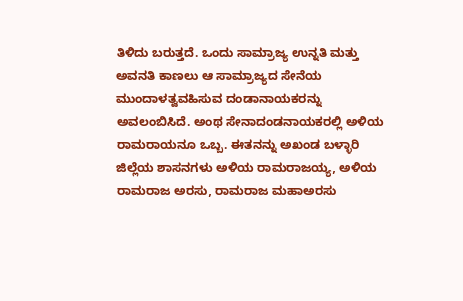ತಿಳಿದು ಬರುತ್ತದೆ. ಒಂದು ಸಾಮ್ರಾಜ್ಯ ಉನ್ನತಿ ಮತ್ತು ಅವನತಿ ಕಾಣಲು ಆ ಸಾಮ್ರಾಜ್ಯದ ಸೇನೆಯ ಮುಂದಾಳತ್ವವಹಿಸುವ ದಂಡಾನಾಯಕರನ್ನು ಅವಲಂಬಿಸಿದೆ. ಅಂಥ ಸೇನಾದಂಡನಾಯಕರಲ್ಲಿ ಅಳಿಯ ರಾಮರಾಯನೂ ಒಬ್ಬ. ಈತನನ್ನು ಅಖಂಡ ಬಳ್ಳಾರಿ ಜಿಲ್ಲೆಯ ಶಾಸನಗಳು ಅಳಿಯ ರಾಮರಾಜಯ್ಯ, ಅಳಿಯ ರಾಮರಾಜ ಅರಸು, ರಾಮರಾಜ ಮಹಾಅರಸು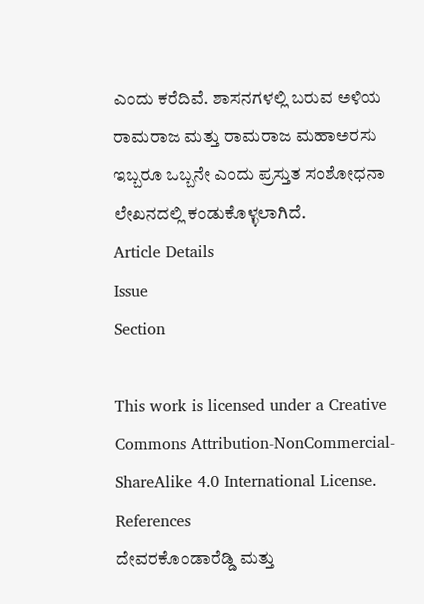ಎಂದು ಕರೆದಿವೆ. ಶಾಸನಗಳಲ್ಲಿ ಬರುವ ಅಳಿಯ ರಾಮರಾಜ ಮತ್ತು ರಾಮರಾಜ ಮಹಾಅರಸು ಇಬ್ಬರೂ ಒಬ್ಬನೇ ಎಂದು ಪ್ರಸ್ತುತ ಸಂಶೋಧನಾ ಲೇಖನದಲ್ಲಿ ಕಂಡುಕೊಳ್ಳಲಾಗಿದೆ.
Article Details
Issue
Section

This work is licensed under a Creative Commons Attribution-NonCommercial-ShareAlike 4.0 International License.
References
ದೇವರಕೊಂಡಾರೆಡ್ಡಿ ಮತ್ತು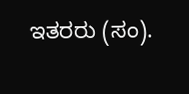ಇತರರು (ಸಂ).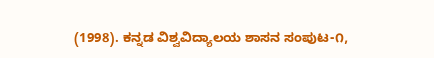(1998). ಕನ್ನಡ ವಿಶ್ವವಿದ್ಯಾಲಯ ಶಾಸನ ಸಂಪುಟ-೧,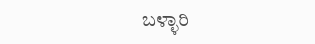ಬಳ್ಳಾರಿ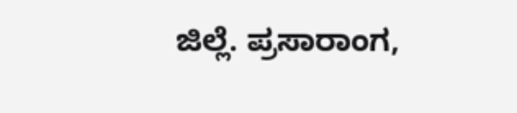ಜಿಲ್ಲೆ. ಪ್ರಸಾರಾಂಗ,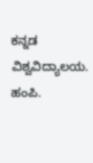ಕನ್ನಡ ವಿಶ್ವವಿದ್ಯಾಲಯ. ಹಂಪಿ.